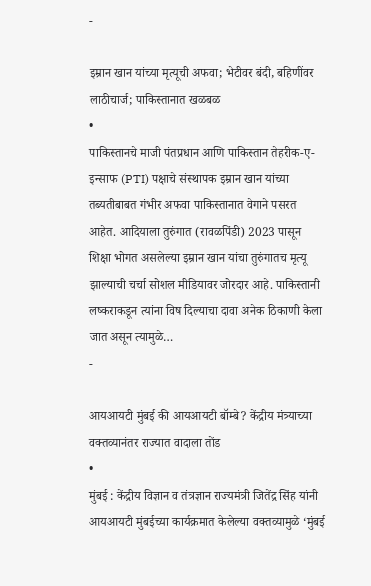-

इम्रान खान यांच्या मृत्यूची अफवा; भेटीवर बंदी, बहिणींवर लाठीचार्ज; पाकिस्तानात खळबळ
•
पाकिस्तानचे माजी पंतप्रधान आणि पाकिस्तान तेहरीक-ए-इन्साफ (PTI) पक्षाचे संस्थापक इम्रान खान यांच्या तब्यतीबाबत गंभीर अफवा पाकिस्तानात वेगाने पसरत आहेत. आदियाला तुरुंगात (रावळपिंडी) 2023 पासून शिक्षा भोगत असलेल्या इम्रान खान यांचा तुरुंगातच मृत्यू झाल्याची चर्चा सोशल मीडियावर जोरदार आहे. पाकिस्तानी लष्कराकडून त्यांना विष दिल्याचा दावा अनेक ठिकाणी केला जात असून त्यामुळे…
-

आयआयटी मुंबई की आयआयटी बॉम्बे? केंद्रीय मंत्र्याच्या वक्तव्यानंतर राज्यात वादाला तोंड
•
मुंबई : केंद्रीय विज्ञान व तंत्रज्ञान राज्यमंत्री जितेंद्र सिंह यांनी आयआयटी मुंबईच्या कार्यक्रमात केलेल्या वक्तव्यामुळे ‘मुंबई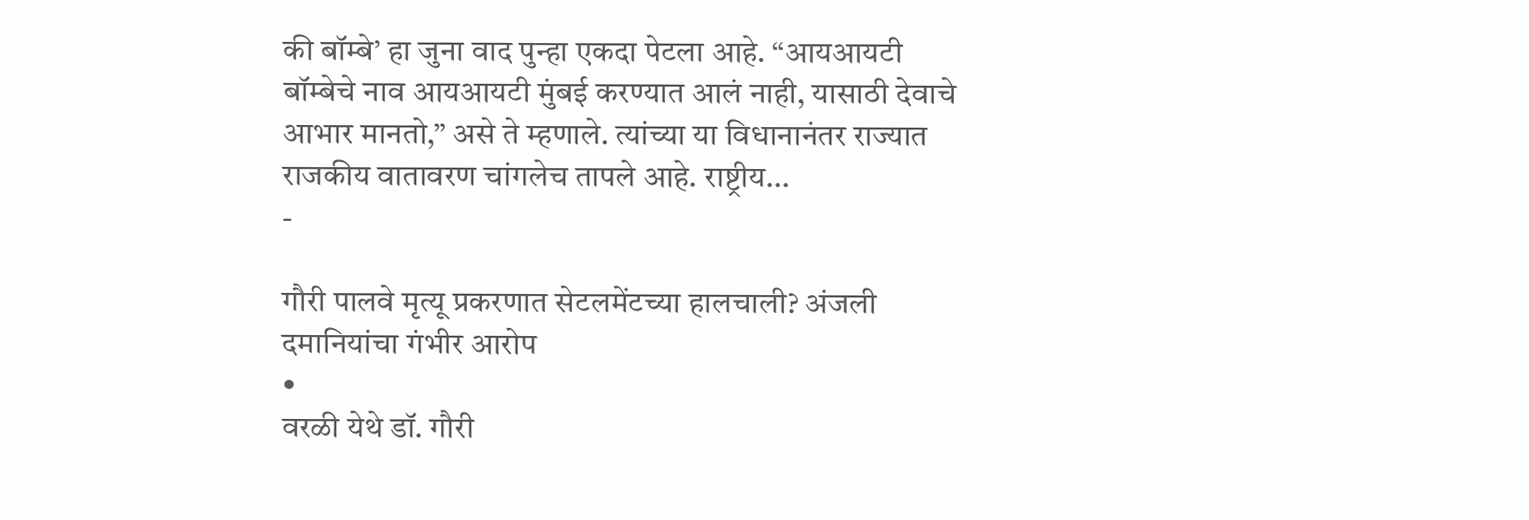की बॉम्बे’ हा जुना वाद पुन्हा एकदा पेटला आहे. “आयआयटी बॉम्बेचे नाव आयआयटी मुंबई करण्यात आलं नाही, यासाठी देवाचे आभार मानतो,” असे ते म्हणाले. त्यांच्या या विधानानंतर राज्यात राजकीय वातावरण चांगलेच तापले आहे. राष्ट्रीय…
-

गौरी पालवे मृत्यू प्रकरणात सेटलमेंटच्या हालचाली? अंजली दमानियांचा गंभीर आरोप
•
वरळी येथे डॉ. गौरी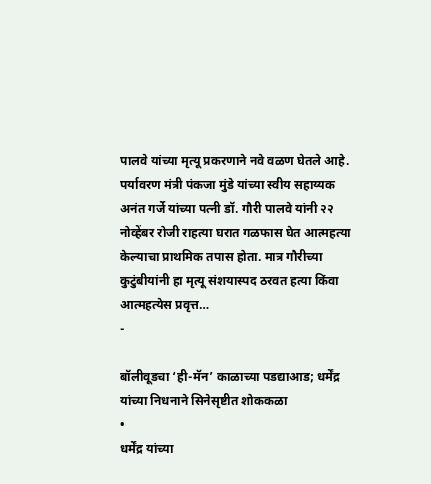पालवे यांच्या मृत्यू प्रकरणाने नवे वळण घेतले आहे. पर्यावरण मंत्री पंकजा मुंडे यांच्या स्वीय सहाय्यक अनंत गर्जे यांच्या पत्नी डॉ. गौरी पालवे यांनी २२ नोव्हेंबर रोजी राहत्या घरात गळफास घेत आत्महत्या केल्याचा प्राथमिक तपास होता. मात्र गौरीच्या कुटुंबीयांनी हा मृत्यू संशयास्पद ठरवत हत्या किंवा आत्महत्येस प्रवृत्त…
-

बॉलीवूडचा ‘ही-मॅन’ काळाच्या पडद्याआड; धर्मेंद्र यांच्या निधनाने सिनेसृष्टीत शोककळा
•
धर्मेंद्र यांच्या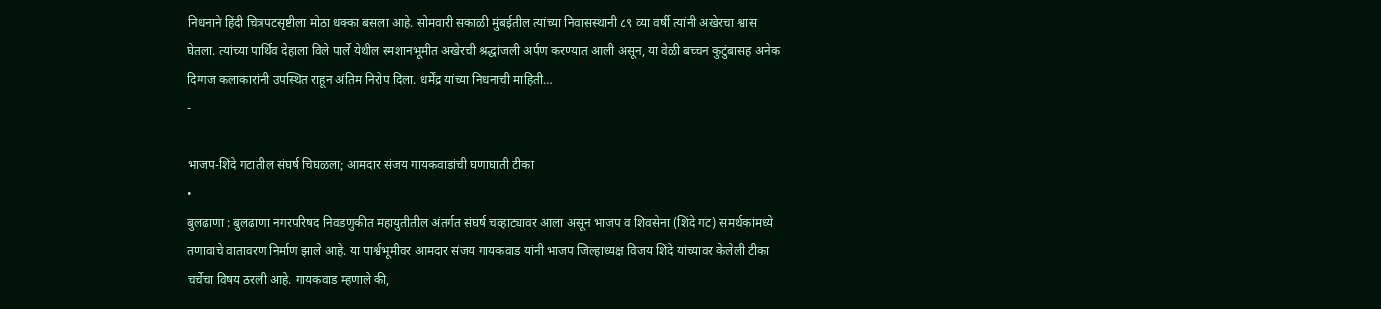निधनाने हिंदी चित्रपटसृष्टीला मोठा धक्का बसला आहे. सोमवारी सकाळी मुंबईतील त्यांच्या निवासस्थानी ८९ व्या वर्षी त्यांनी अखेरचा श्वास घेतला. त्यांच्या पार्थिव देहाला विले पार्ले येथील स्मशानभूमीत अखेरची श्रद्धांजली अर्पण करण्यात आली असून, या वेळी बच्चन कुटुंबासह अनेक दिग्गज कलाकारांनी उपस्थित राहून अंतिम निरोप दिला. धर्मेंद्र यांच्या निधनाची माहिती…
-

भाजप-शिंदे गटातील संघर्ष चिघळला; आमदार संजय गायकवाडांची घणाघाती टीका
•
बुलढाणा : बुलढाणा नगरपरिषद निवडणुकीत महायुतीतील अंतर्गत संघर्ष चव्हाट्यावर आला असून भाजप व शिवसेना (शिंदे गट) समर्थकांमध्ये तणावाचे वातावरण निर्माण झाले आहे. या पार्श्वभूमीवर आमदार संजय गायकवाड यांनी भाजप जिल्हाध्यक्ष विजय शिंदे यांच्यावर केलेली टीका चर्चेचा विषय ठरली आहे. गायकवाड म्हणाले की,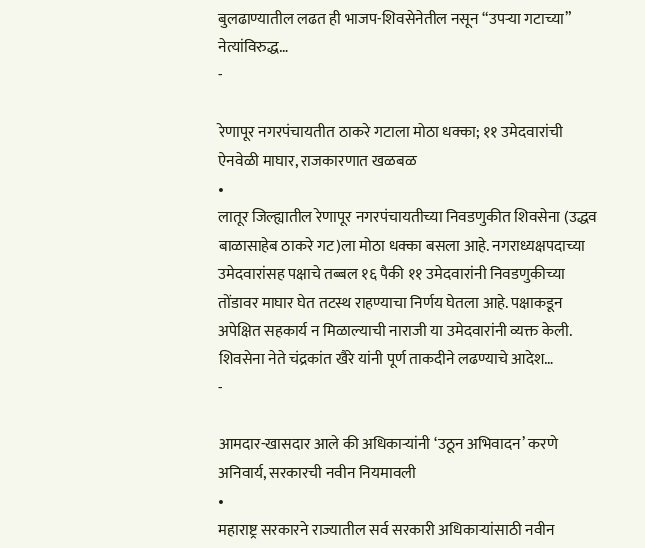बुलढाण्यातील लढत ही भाजप-शिवसेनेतील नसून “उपऱ्या गटाच्या” नेत्यांविरुद्ध…
-

रेणापूर नगरपंचायतीत ठाकरे गटाला मोठा धक्का; ११ उमेदवारांची ऐनवेळी माघार, राजकारणात खळबळ
•
लातूर जिल्ह्यातील रेणापूर नगरपंचायतीच्या निवडणुकीत शिवसेना (उद्धव बाळासाहेब ठाकरे गट)ला मोठा धक्का बसला आहे. नगराध्यक्षपदाच्या उमेदवारांसह पक्षाचे तब्बल १६ पैकी ११ उमेदवारांनी निवडणुकीच्या तोंडावर माघार घेत तटस्थ राहण्याचा निर्णय घेतला आहे. पक्षाकडून अपेक्षित सहकार्य न मिळाल्याची नाराजी या उमेदवारांनी व्यक्त केली. शिवसेना नेते चंद्रकांत खैरे यांनी पूर्ण ताकदीने लढण्याचे आदेश…
-

आमदार-खासदार आले की अधिकाऱ्यांनी ‘उठून अभिवादन’ करणे अनिवार्य, सरकारची नवीन नियमावली
•
महाराष्ट्र सरकारने राज्यातील सर्व सरकारी अधिकाऱ्यांसाठी नवीन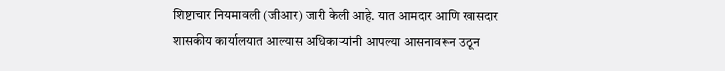शिष्टाचार नियमावली (जीआर) जारी केली आहे. यात आमदार आणि खासदार शासकीय कार्यालयात आल्यास अधिकाऱ्यांनी आपल्या आसनावरून उठून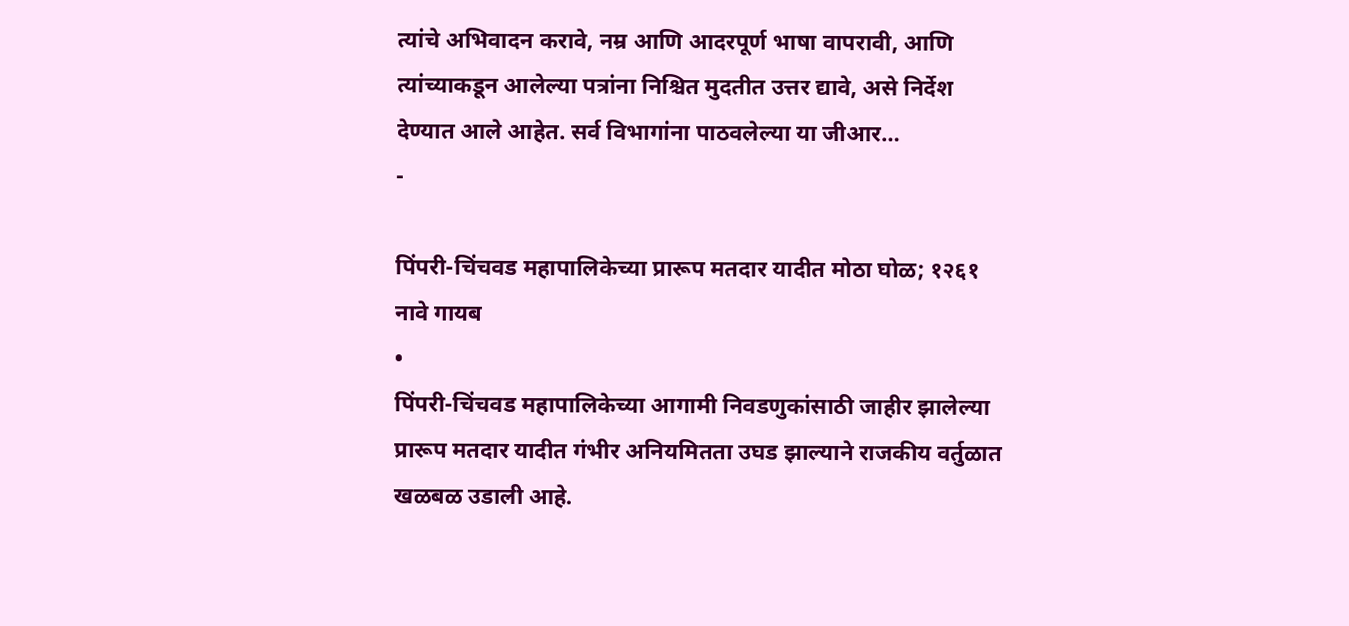त्यांचे अभिवादन करावे, नम्र आणि आदरपूर्ण भाषा वापरावी, आणि त्यांच्याकडून आलेल्या पत्रांना निश्चित मुदतीत उत्तर द्यावे, असे निर्देश देण्यात आले आहेत. सर्व विभागांना पाठवलेल्या या जीआर…
-

पिंपरी-चिंचवड महापालिकेच्या प्रारूप मतदार यादीत मोठा घोळ; १२६१ नावे गायब
•
पिंपरी-चिंचवड महापालिकेच्या आगामी निवडणुकांसाठी जाहीर झालेल्या प्रारूप मतदार यादीत गंभीर अनियमितता उघड झाल्याने राजकीय वर्तुळात खळबळ उडाली आहे.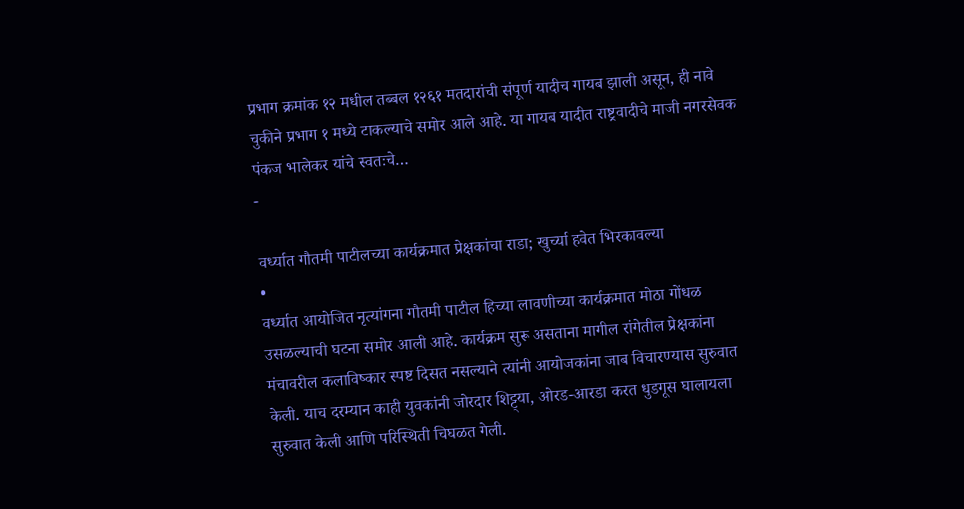प्रभाग क्रमांक १२ मधील तब्बल १२६१ मतदारांची संपूर्ण यादीच गायब झाली असून, ही नावे चुकीने प्रभाग १ मध्ये टाकल्याचे समोर आले आहे. या गायब यादीत राष्ट्रवादीचे माजी नगरसेवक पंकज भालेकर यांचे स्वतःचे…
-

वर्ध्यात गौतमी पाटीलच्या कार्यक्रमात प्रेक्षकांचा राडा; खुर्च्या हवेत भिरकावल्या
•
वर्ध्यात आयोजित नृत्यांगना गौतमी पाटील हिच्या लावणीच्या कार्यक्रमात मोठा गोंधळ उसळल्याची घटना समोर आली आहे. कार्यक्रम सुरू असताना मागील रांगेतील प्रेक्षकांना मंचावरील कलाविष्कार स्पष्ट दिसत नसल्याने त्यांनी आयोजकांना जाब विचारण्यास सुरुवात केली. याच दरम्यान काही युवकांनी जोरदार शिट्ट्या, ओरड-आरडा करत धुडगूस घालायला सुरुवात केली आणि परिस्थिती चिघळत गेली.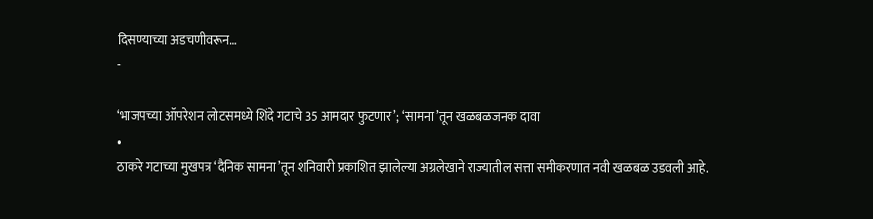दिसण्याच्या अडचणीवरून…
-

‘भाजपच्या ऑपरेशन लोटसमध्ये शिंदे गटाचे 35 आमदार फुटणार’; ‘सामना’तून खळबळजनक दावा
•
ठाकरे गटाच्या मुखपत्र ‘दैनिक सामना’तून शनिवारी प्रकाशित झालेल्या अग्रलेखाने राज्यातील सत्ता समीकरणात नवी खळबळ उडवली आहे.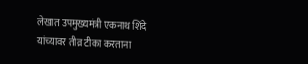लेखात उपमुख्यमंत्री एकनाथ शिंदे यांच्यावर तीव्र टीका करताना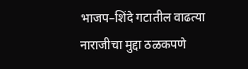भाजप–शिंदे गटातील वाढत्या नाराजीचा मुद्दा ठळकपणे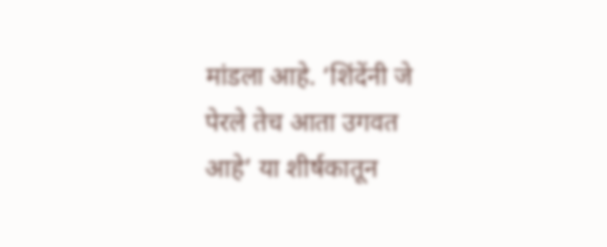मांडला आहे. ‘शिंदेंनी जे पेरले तेच आता उगवत आहे’ या शीर्षकातून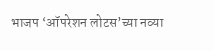भाजप ‘ऑपरेशन लोटस’च्या नव्या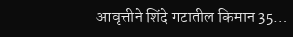आवृत्तीने शिंदे गटातील किमान 35…